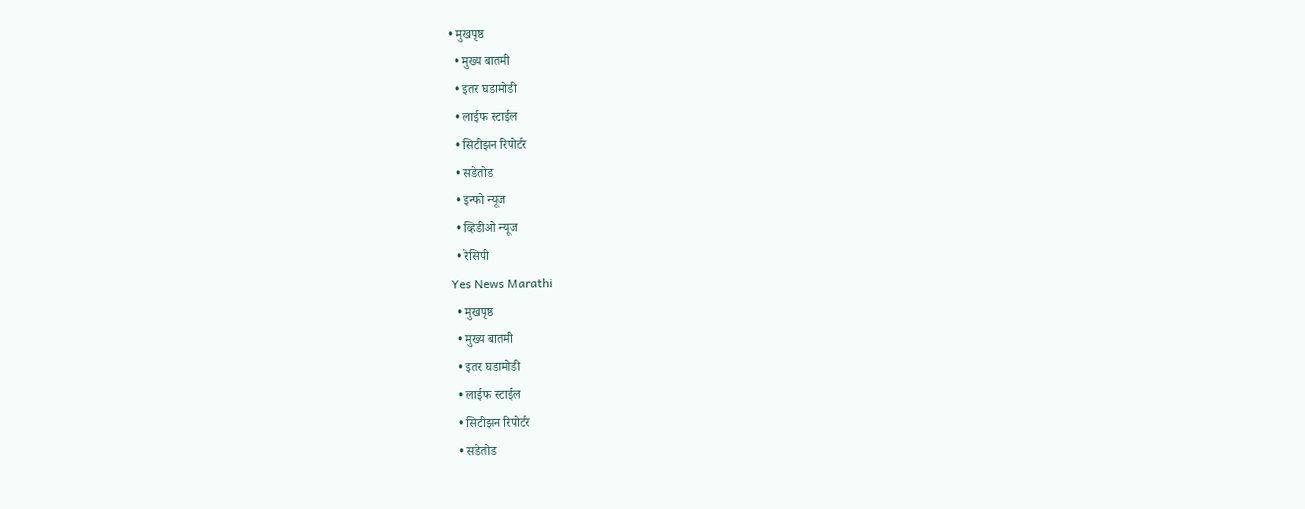• मुखपृष्ठ
  • मुख्य बातमी
  • इतर घडामोडी
  • लाईफ स्टाईल
  • सिटीझन रिपोर्टर
  • सडेतोड
  • इन्फो न्यूज
  • व्हिडीओ न्यूज
  • रेसिपी
Yes News Marathi
  • मुखपृष्ठ
  • मुख्य बातमी
  • इतर घडामोडी
  • लाईफ स्टाईल
  • सिटीझन रिपोर्टर
  • सडेतोड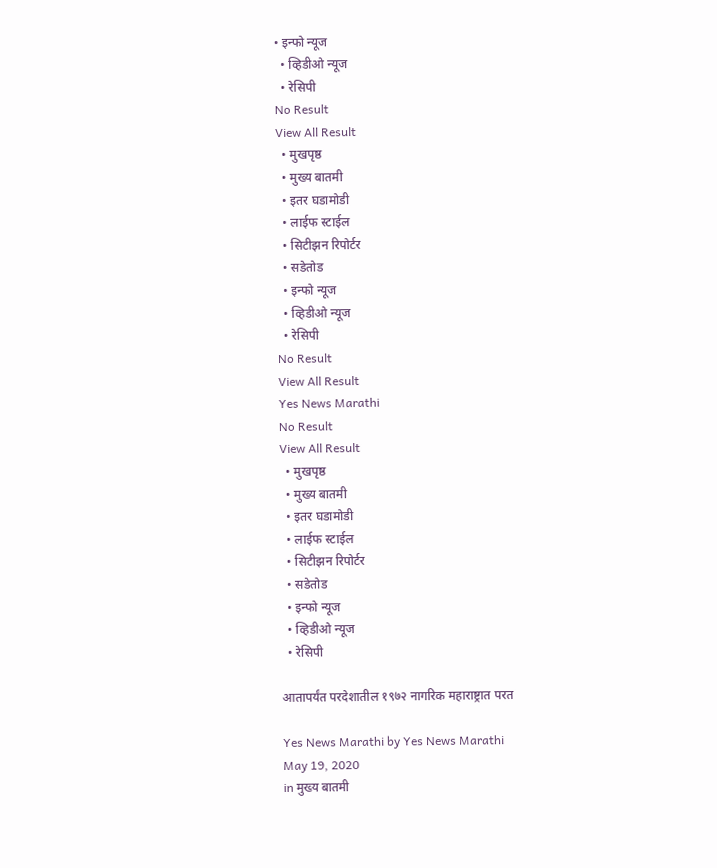• इन्फो न्यूज
  • व्हिडीओ न्यूज
  • रेसिपी
No Result
View All Result
  • मुखपृष्ठ
  • मुख्य बातमी
  • इतर घडामोडी
  • लाईफ स्टाईल
  • सिटीझन रिपोर्टर
  • सडेतोड
  • इन्फो न्यूज
  • व्हिडीओ न्यूज
  • रेसिपी
No Result
View All Result
Yes News Marathi
No Result
View All Result
  • मुखपृष्ठ
  • मुख्य बातमी
  • इतर घडामोडी
  • लाईफ स्टाईल
  • सिटीझन रिपोर्टर
  • सडेतोड
  • इन्फो न्यूज
  • व्हिडीओ न्यूज
  • रेसिपी

आतापर्यंत परदेशातील १९७२ नागरिक महाराष्ट्रात परत

Yes News Marathi by Yes News Marathi
May 19, 2020
in मुख्य बातमी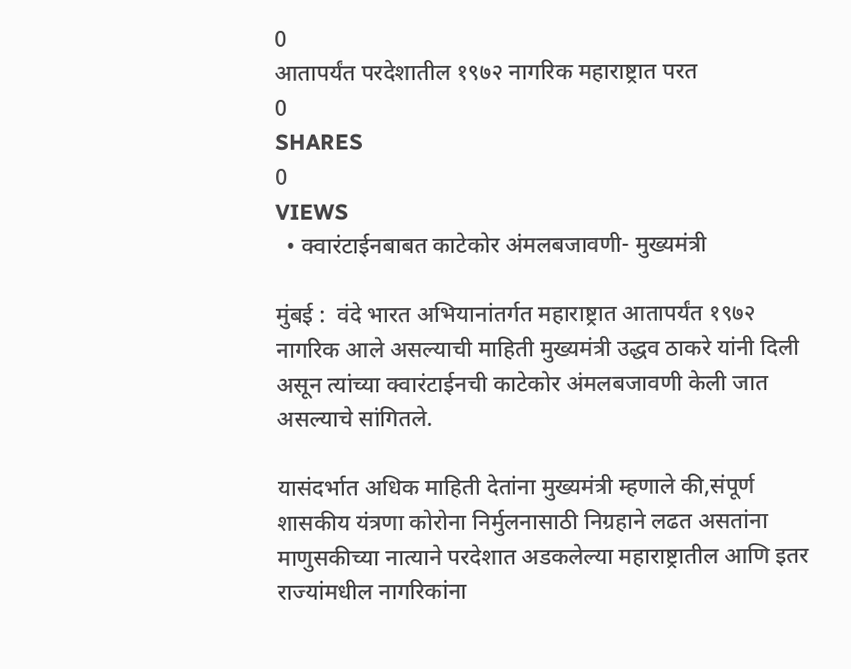0
आतापर्यंत परदेशातील १९७२ नागरिक महाराष्ट्रात परत
0
SHARES
0
VIEWS
  • क्वारंटाईनबाबत काटेकोर अंमलबजावणी- मुख्यमंत्री

मुंबई :  वंदे भारत अभियानांतर्गत महाराष्ट्रात आतापर्यंत १९७२ नागरिक आले असल्याची माहिती मुख्यमंत्री उद्धव ठाकरे यांनी दिली असून त्यांच्या क्वारंटाईनची काटेकोर अंमलबजावणी केली जात असल्याचे सांगितले.

यासंदर्भात अधिक माहिती देतांना मुख्यमंत्री म्हणाले की,संपूर्ण शासकीय यंत्रणा कोरोना निर्मुलनासाठी निग्रहाने लढत असतांना माणुसकीच्या नात्याने परदेशात अडकलेल्या महाराष्ट्रातील आणि इतर राज्यांमधील नागरिकांना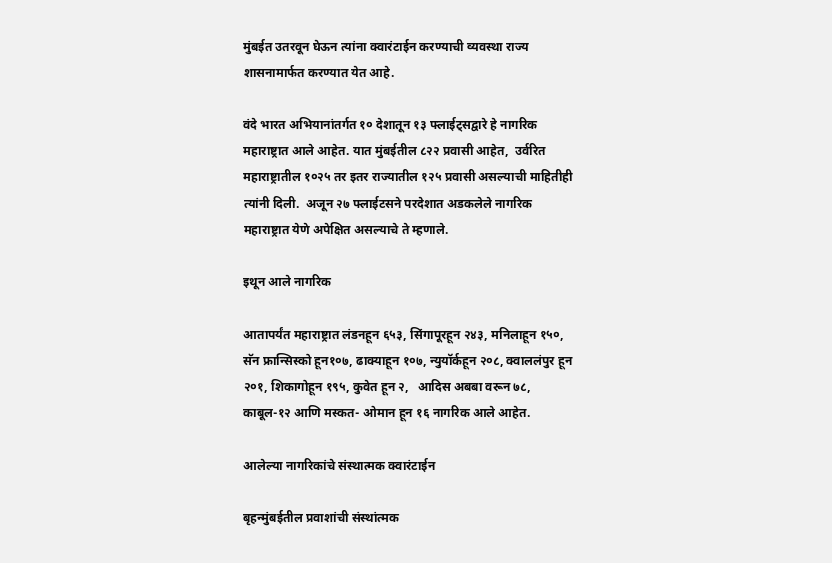मुंबईत उतरवून घेऊन त्यांना क्वारंटाईन करण्याची व्यवस्था राज्य शासनामार्फत करण्यात येत आहे.

वंदे भारत अभियानांतर्गत १० देशातून १३ फ्लाईट्सद्वारे हे नागरिक महाराष्ट्रात आले आहेत. यात मुंबईतील ८२२ प्रवासी आहेत,  उर्वरित महाराष्ट्रातील १०२५ तर इतर राज्यातील १२५ प्रवासी असल्याची माहितीही त्यांनी दिली.  अजून २७ फ्लाईटसने परदेशात अडकलेले नागरिक महाराष्ट्रात येणे अपेक्षित असल्याचे ते म्हणाले.

इथून आले नागरिक

आतापर्यंत महाराष्ट्रात लंडनहून ६५३, सिंगापूरहून २४३, मनिलाहून १५०, सॅन फ्रान्सिस्को हून१०७, ढाक्याहून १०७, न्युयॉर्कहून २०८, क्वाललंपुर हून २०१, शिकागोहून १९५, कुवेत हून २,   आदिस अबबा वरून ७८, काबूल-१२ आणि मस्कत- ओमान हून १६ नागरिक आले आहेत.

आलेल्या नागरिकांचे संस्थात्मक क्वारंटाईन

बृहन्मुंबईतील प्रवाशांची संस्थांत्मक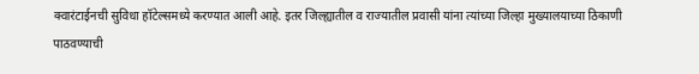क्वारंटाईनची सुविधा हॉटेल्समध्ये करण्यात आली आहे. इतर जिल्ह्यातील व राज्यातील प्रवासी यांना त्यांच्या जिल्हा मुख्यालयाच्या ठिकाणी पाठवण्याची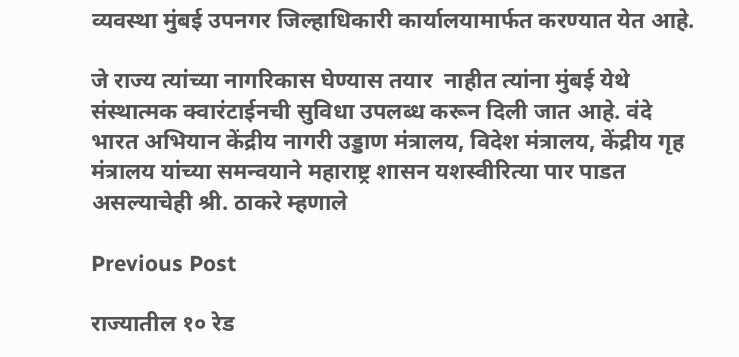व्यवस्था मुंबई उपनगर जिल्हाधिकारी कार्यालयामार्फत करण्यात येत आहे.

जे राज्य त्यांच्या नागरिकास घेण्यास तयार  नाहीत त्यांना मुंबई येथे संस्थात्मक क्वारंटाईनची सुविधा उपलब्ध करून दिली जात आहे. वंदे भारत अभियान केंद्रीय नागरी उड्डाण मंत्रालय, विदेश मंत्रालय, केंद्रीय गृह मंत्रालय यांच्या समन्वयाने महाराष्ट्र शासन यशस्वीरित्या पार पाडत असल्याचेही श्री. ठाकरे म्हणाले

Previous Post

राज्यातील १० रेड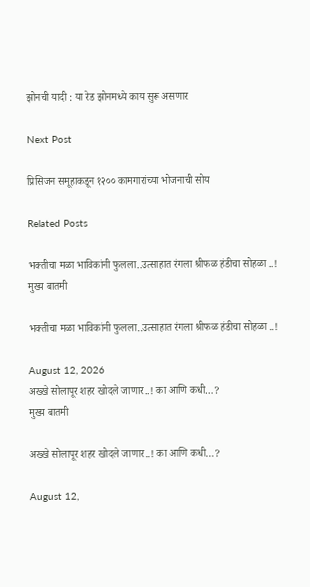झोनची यादी : या रेड झोनमध्ये काय सुरू असणार

Next Post

प्रिसिजन समूहाकडून १२०० कामगारांच्या भोजनाची सोय

Related Posts

भक्तीचा मळा भाविकांनी फुलला..उत्साहात रंगला श्रीफळ हंडीचा सोहळा ..!
मुख्य बातमी

भक्तीचा मळा भाविकांनी फुलला..उत्साहात रंगला श्रीफळ हंडीचा सोहळा ..!

August 12, 2026
अख्खे सोलापूर शहर खोदले जाणार..! का आणि कधी…?
मुख्य बातमी

अख्खे सोलापूर शहर खोदले जाणार..! का आणि कधी…?

August 12,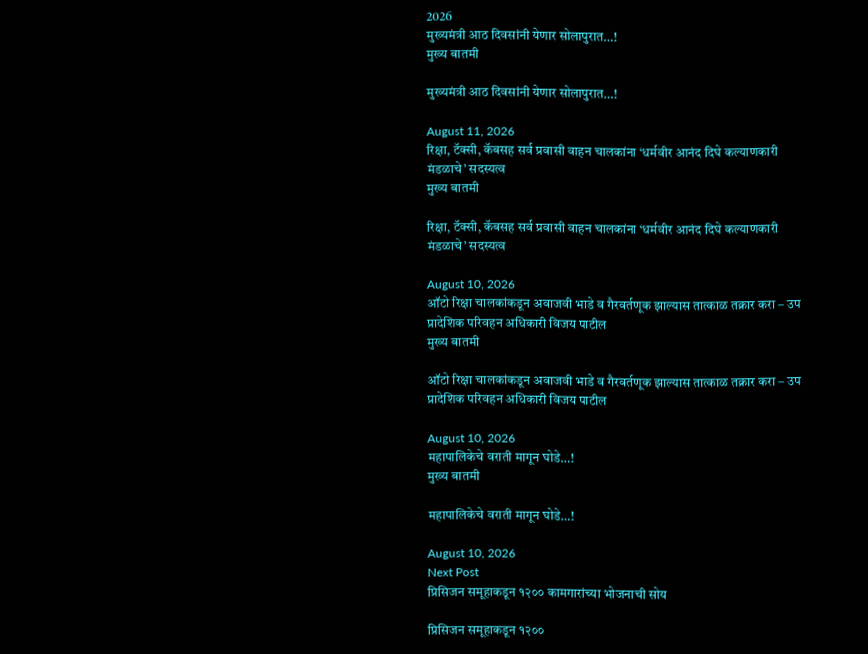2026
मुख्यमंत्री आठ दिवसांनी येणार सोलापुरात…!
मुख्य बातमी

मुख्यमंत्री आठ दिवसांनी येणार सोलापुरात…!

August 11, 2026
रिक्षा, टॅक्सी, कॅबसह सर्व प्रवासी वाहन चालकांना ‘धर्मवीर आनंद दिघे कल्याणकारी मंडळाचे’ सदस्यत्व
मुख्य बातमी

रिक्षा, टॅक्सी, कॅबसह सर्व प्रवासी वाहन चालकांना ‘धर्मवीर आनंद दिघे कल्याणकारी मंडळाचे’ सदस्यत्व

August 10, 2026
ऑटो रिक्षा चालकांकडून अवाजवी भाडे व गैरवर्तणूक झाल्यास तात्काळ तक्रार करा – उप प्रादेशिक परिवहन अधिकारी विजय पाटील
मुख्य बातमी

ऑटो रिक्षा चालकांकडून अवाजवी भाडे व गैरवर्तणूक झाल्यास तात्काळ तक्रार करा – उप प्रादेशिक परिवहन अधिकारी विजय पाटील

August 10, 2026
महापालिकेचे वराती मागून घोडे…!
मुख्य बातमी

महापालिकेचे वराती मागून घोडे…!

August 10, 2026
Next Post
प्रिसिजन समूहाकडून १२०० कामगारांच्या भोजनाची सोय

प्रिसिजन समूहाकडून १२००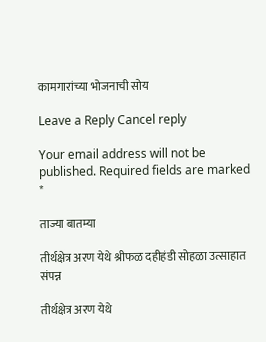कामगारांच्या भोजनाची सोय

Leave a Reply Cancel reply

Your email address will not be published. Required fields are marked *

ताज्या बातम्या

तीर्थक्षेत्र अरण येथे श्रीफळ दहीहंडी सोहळा उत्साहात संपन्न

तीर्थक्षेत्र अरण येथे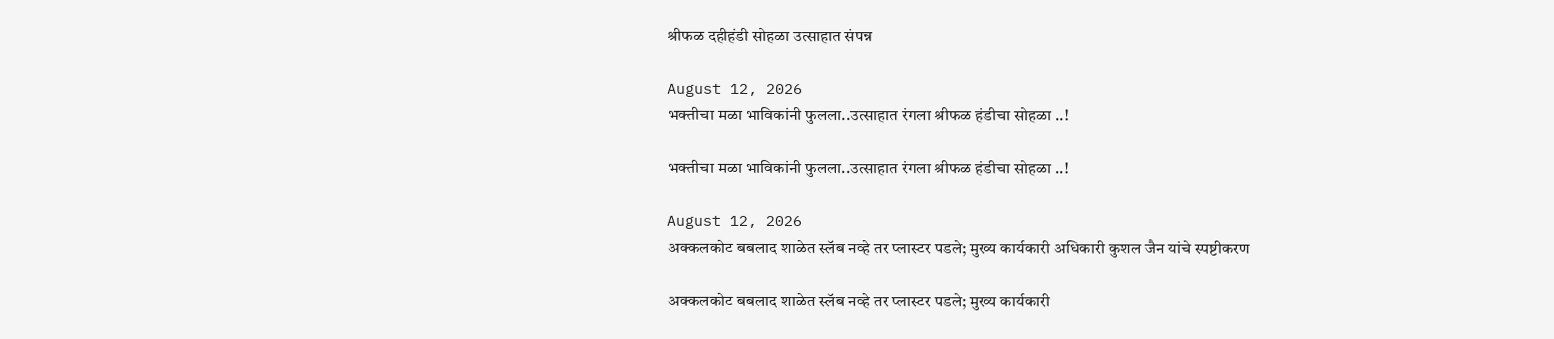श्रीफळ दहीहंडी सोहळा उत्साहात संपन्न

August 12, 2026
भक्तीचा मळा भाविकांनी फुलला..उत्साहात रंगला श्रीफळ हंडीचा सोहळा ..!

भक्तीचा मळा भाविकांनी फुलला..उत्साहात रंगला श्रीफळ हंडीचा सोहळा ..!

August 12, 2026
अक्कलकोट बबलाद शाळेत स्लॅब नव्हे तर प्लास्टर पडले; मुख्य कार्यकारी अधिकारी कुशल जैन यांचे स्पष्टीकरण

अक्कलकोट बबलाद शाळेत स्लॅब नव्हे तर प्लास्टर पडले; मुख्य कार्यकारी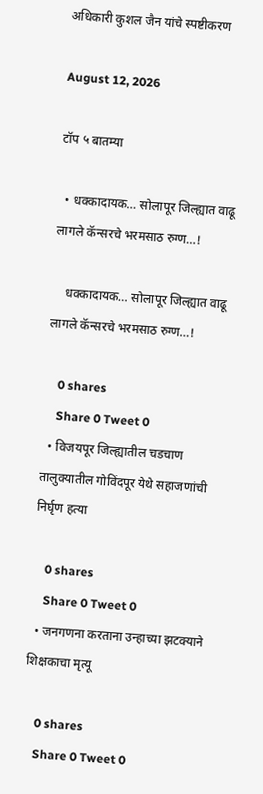अधिकारी कुशल जैन यांचे स्पष्टीकरण

August 12, 2026

टॉप ५ बातम्या

  • धक्कादायक… सोलापूर जिल्ह्यात वाढू लागले कॅन्सरचे भरमसाठ रुग्ण…!

    धक्कादायक… सोलापूर जिल्ह्यात वाढू लागले कॅन्सरचे भरमसाठ रुग्ण…!

    0 shares
    Share 0 Tweet 0
  • विजयपूर जिल्ह्यातील चडचाण तालुक्यातील गोविंदपूर येथे सहाजणांची निर्घृण हत्या

    0 shares
    Share 0 Tweet 0
  • जनगणना करताना उन्हाच्या झटक्याने शिक्षकाचा मृत्यू

    0 shares
    Share 0 Tweet 0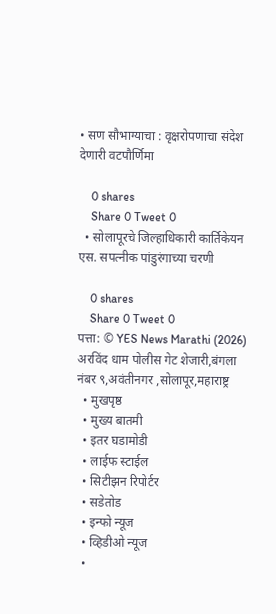• सण सौभाग्याचा : वृक्षरोपणाचा संदेश देणारी वटपौर्णिमा

    0 shares
    Share 0 Tweet 0
  • सोलापूरचे जिल्हाधिकारी कार्तिकेयन एस. सपत्नीक पांडुरंगाच्या चरणी

    0 shares
    Share 0 Tweet 0
पत्ता: © YES News Marathi (2026) अरविंद धाम पोलीस गेट शेजारी,बंगला नंबर ९,अवंतीनगर ,सोलापूर,महाराष्ट्र
  • मुखपृष्ठ
  • मुख्य बातमी
  • इतर घडामोडी
  • लाईफ स्टाईल
  • सिटीझन रिपोर्टर
  • सडेतोड
  • इन्फो न्यूज
  • व्हिडीओ न्यूज
  •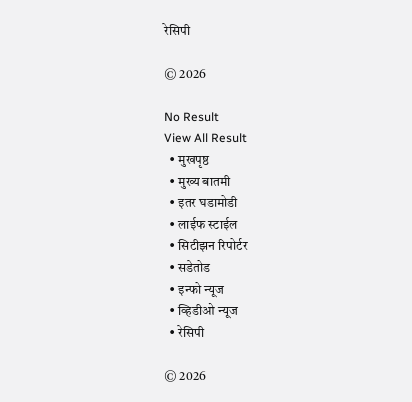रेसिपी

© 2026

No Result
View All Result
  • मुखपृष्ठ
  • मुख्य बातमी
  • इतर घडामोडी
  • लाईफ स्टाईल
  • सिटीझन रिपोर्टर
  • सडेतोड
  • इन्फो न्यूज
  • व्हिडीओ न्यूज
  • रेसिपी

© 2026